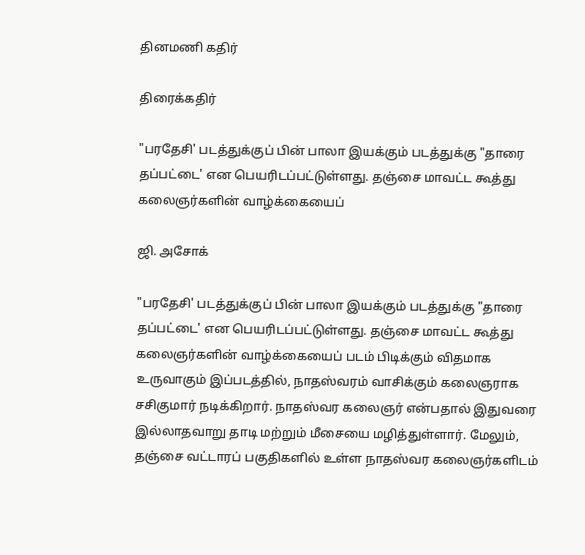தினமணி கதிர்

திரைக்கதிர்

"பரதேசி' படத்துக்குப் பின் பாலா இயக்கும் படத்துக்கு "தாரை தப்பட்டை' என பெயரிடப்பட்டுள்ளது. தஞ்சை மாவட்ட கூத்து கலைஞர்களின் வாழ்க்கையைப்

ஜி. அசோக்

"பரதேசி' படத்துக்குப் பின் பாலா இயக்கும் படத்துக்கு "தாரை தப்பட்டை' என பெயரிடப்பட்டுள்ளது. தஞ்சை மாவட்ட கூத்து கலைஞர்களின் வாழ்க்கையைப் படம் பிடிக்கும் விதமாக உருவாகும் இப்படத்தில், நாதஸ்வரம் வாசிக்கும் கலைஞராக சசிகுமார் நடிக்கிறார். நாதஸ்வர கலைஞர் என்பதால் இதுவரை இல்லாதவாறு தாடி மற்றும் மீசையை மழித்துள்ளார். மேலும், தஞ்சை வட்டாரப் பகுதிகளில் உள்ள நாதஸ்வர கலைஞர்களிடம்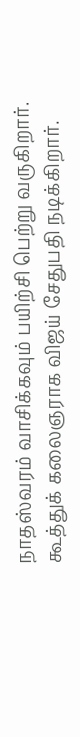நாதஸ்வரம் வாசிக்கவும் பயிற்சி பெற்று வருகிறார். கூத்துக் கலைஞராக விஜய் சேதுபதி நடிக்கிறார்.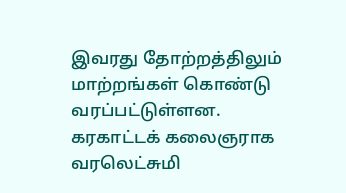இவரது தோற்றத்திலும் மாற்றங்கள் கொண்டு வரப்பட்டுள்ளன. கரகாட்டக் கலைஞராக வரலெட்சுமி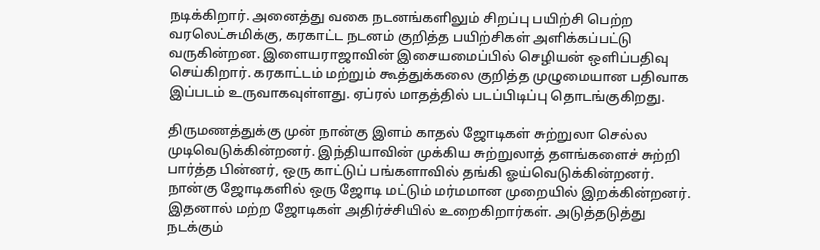நடிக்கிறார். அனைத்து வகை நடனங்களிலும் சிறப்பு பயிற்சி பெற்ற வரலெட்சுமிக்கு, கரகாட்ட நடனம் குறித்த பயிற்சிகள் அளிக்கப்பட்டு வருகின்றன. இளையராஜாவின் இசையமைப்பில் செழியன் ஒளிப்பதிவு செய்கிறார். கரகாட்டம் மற்றும் கூத்துக்கலை குறித்த முழுமையான பதிவாக இப்படம் உருவாகவுள்ளது. ஏப்ரல் மாதத்தில் படப்பிடிப்பு தொடங்குகிறது.

திருமணத்துக்கு முன் நான்கு இளம் காதல் ஜோடிகள் சுற்றுலா செல்ல முடிவெடுக்கின்றனர். இந்தியாவின் முக்கிய சுற்றுலாத் தளங்களைச் சுற்றி பார்த்த பின்னர், ஒரு காட்டுப் பங்களாவில் தங்கி ஓய்வெடுக்கின்றனர். நான்கு ஜோடிகளில் ஒரு ஜோடி மட்டும் மர்மமான முறையில் இறக்கின்றனர். இதனால் மற்ற ஜோடிகள் அதிர்ச்சியில் உறைகிறார்கள். அடுத்தடுத்து நடக்கும்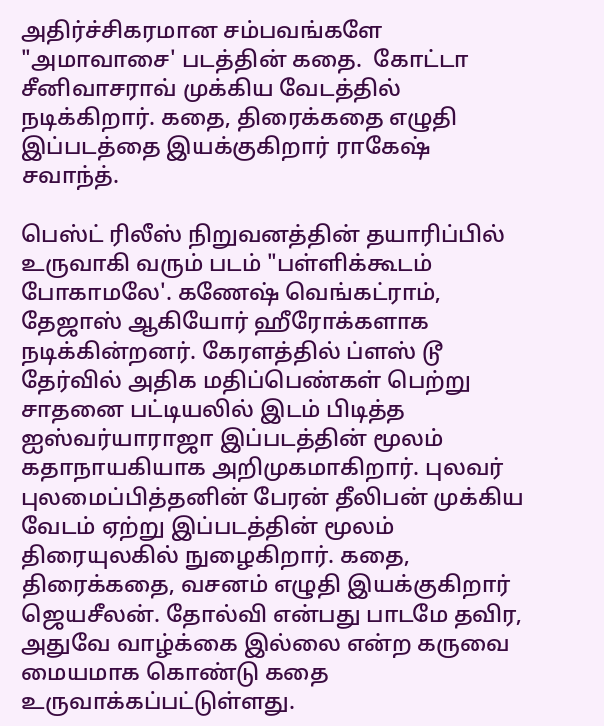அதிர்ச்சிகரமான சம்பவங்களே "அமாவாசை' படத்தின் கதை.  கோட்டா சீனிவாசராவ் முக்கிய வேடத்தில் நடிக்கிறார். கதை, திரைக்கதை எழுதி இப்படத்தை இயக்குகிறார் ராகேஷ் சவாந்த்.

பெஸ்ட் ரிலீஸ் நிறுவனத்தின் தயாரிப்பில் உருவாகி வரும் படம் "பள்ளிக்கூடம் போகாமலே'. கணேஷ் வெங்கட்ராம், தேஜாஸ் ஆகியோர் ஹீரோக்களாக நடிக்கின்றனர். கேரளத்தில் ப்ளஸ் டூ தேர்வில் அதிக மதிப்பெண்கள் பெற்று சாதனை பட்டியலில் இடம் பிடித்த ஐஸ்வர்யாராஜா இப்படத்தின் மூலம் கதாநாயகியாக அறிமுகமாகிறார். புலவர் புலமைப்பித்தனின் பேரன் தீலிபன் முக்கிய வேடம் ஏற்று இப்படத்தின் மூலம் திரையுலகில் நுழைகிறார். கதை, திரைக்கதை, வசனம் எழுதி இயக்குகிறார் ஜெயசீலன். தோல்வி என்பது பாடமே தவிர, அதுவே வாழ்க்கை இல்லை என்ற கருவை மையமாக கொண்டு கதை உருவாக்கப்பட்டுள்ளது.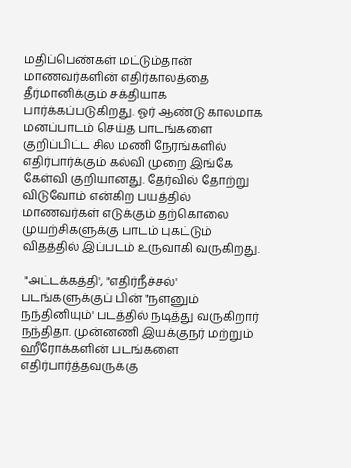மதிப்பெண்கள் மட்டும்தான் மாணவர்களின் எதிர்காலத்தை தீர்மானிக்கும் சக்தியாக பார்க்கப்படுகிறது. ஓர் ஆண்டு காலமாக மனப்பாடம் செய்த பாடங்களை குறிப்பிட்ட சில மணி நேரங்களில் எதிர்பார்க்கும் கல்வி முறை இங்கே கேள்வி குறியானது. தேர்வில் தோற்று விடுவோம் என்கிற பயத்தில் மாணவர்கள் எடுக்கும் தற்கொலை முயற்சிகளுக்கு பாடம் புகட்டும் விதத்தில் இப்படம் உருவாகி வருகிறது.

 "அட்டக்கத்தி', "எதிர்நீச்சல்' படங்களுக்குப் பின் "நளனும் நந்தினியும்' படத்தில் நடித்து வருகிறார் நந்திதா. முன்னணி இயக்குநர் மற்றும் ஹீரோக்களின் படங்களை எதிர்பார்த்தவருக்கு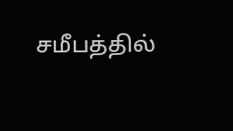சமீபத்தில்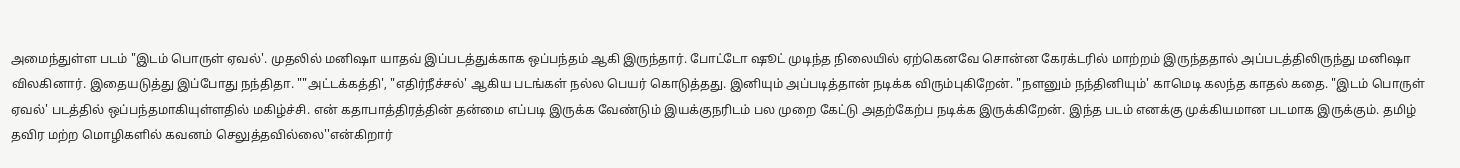அமைந்துள்ள படம் "இடம் பொருள் ஏவல்'. முதலில் மனிஷா யாதவ் இப்படத்துக்காக ஒப்பந்தம் ஆகி இருந்தார். போட்டோ ஷூட் முடிந்த நிலையில் ஏற்கெனவே சொன்ன கேரக்டரில் மாற்றம் இருந்ததால் அப்படத்திலிருந்து மனிஷா விலகினார். இதையடுத்து இப்போது நந்திதா. ""அட்டக்கத்தி', "எதிர்நீச்சல்' ஆகிய படங்கள் நல்ல பெயர் கொடுத்தது. இனியும் அப்படித்தான் நடிக்க விரும்புகிறேன். "நளனும் நந்தினியும்' காமெடி கலந்த காதல் கதை. "இடம் பொருள் ஏவல்' படத்தில் ஒப்பந்தமாகியுள்ளதில் மகிழ்ச்சி. என் கதாபாத்திரத்தின் தன்மை எப்படி இருக்க வேண்டும் இயக்குநரிடம் பல முறை கேட்டு அதற்கேற்ப நடிக்க இருக்கிறேன். இந்த படம் எனக்கு முக்கியமான படமாக இருக்கும். தமிழ் தவிர மற்ற மொழிகளில் கவனம் செலுத்தவில்லை''என்கிறார்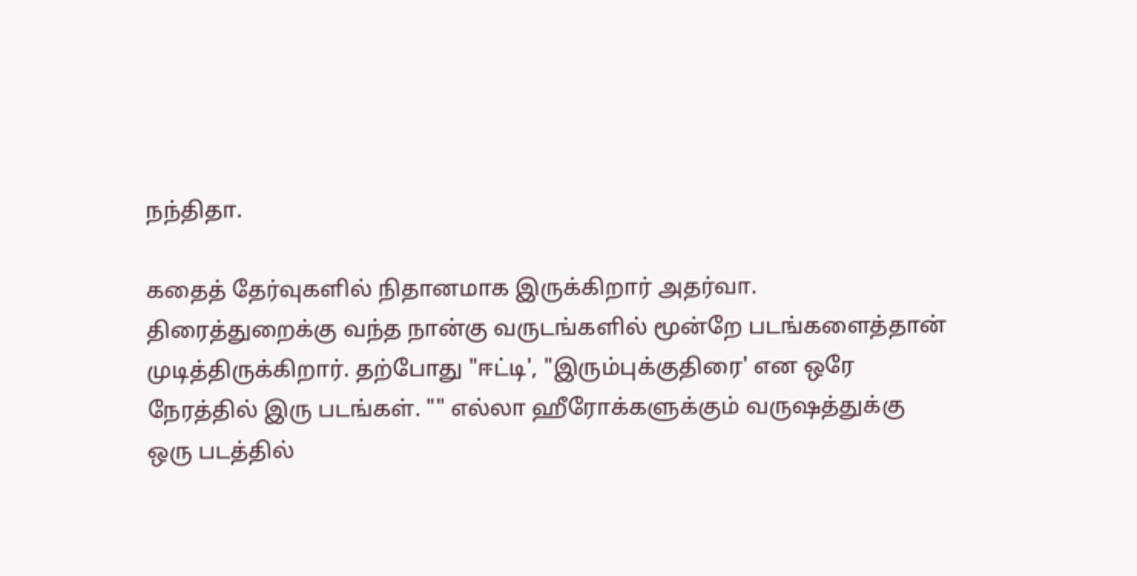நந்திதா.

கதைத் தேர்வுகளில் நிதானமாக இருக்கிறார் அதர்வா. திரைத்துறைக்கு வந்த நான்கு வருடங்களில் மூன்றே படங்களைத்தான் முடித்திருக்கிறார். தற்போது "ஈட்டி', "இரும்புக்குதிரை' என ஒரே நேரத்தில் இரு படங்கள். "" எல்லா ஹீரோக்களுக்கும் வருஷத்துக்கு ஒரு படத்தில்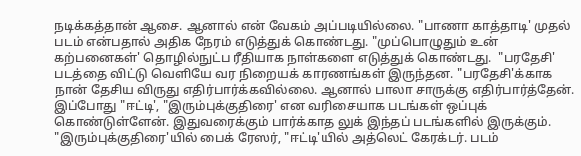நடிக்கத்தான் ஆசை. ஆனால் என் வேகம் அப்படியில்லை. "பாணா காத்தாடி' முதல் படம் என்பதால் அதிக நேரம் எடுத்துக் கொண்டது. "முப்பொழுதும் உன் கற்பனைகள்' தொழில்நுட்ப ரீதியாக நாள்களை எடுத்துக் கொண்டது.  "பரதேசி' படத்தை விட்டு வெளியே வர நிறையக் காரணங்கள் இருந்தன. "பரதேசி'க்காக நான் தேசிய விருது எதிர்பார்க்கவில்லை. ஆனால் பாலா சாருக்கு எதிர்பார்த்தேன். இப்போது "ஈட்டி', "இரும்புக்குதிரை' என வரிசையாக படங்கள் ஒப்புக் கொண்டுள்ளேன். இதுவரைக்கும் பார்க்காத லுக் இந்தப் படங்களில் இருக்கும். "இரும்புக்குதிரை'யில் பைக் ரேஸர், "ஈட்டி'யில் அத்லெட் கேரக்டர். படம்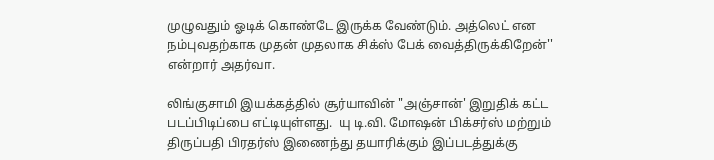முழுவதும் ஓடிக் கொண்டே இருக்க வேண்டும். அத்லெட் என நம்புவதற்காக முதன் முதலாக சிக்ஸ் பேக் வைத்திருக்கிறேன்'' என்றார் அதர்வா.

லிங்குசாமி இயக்கத்தில் சூர்யாவின் "அஞ்சான்' இறுதிக் கட்ட படப்பிடிப்பை எட்டியுள்ளது.  யு டி.வி. மோஷன் பிக்சர்ஸ் மற்றும் திருப்பதி பிரதர்ஸ் இணைந்து தயாரிக்கும் இப்படத்துக்கு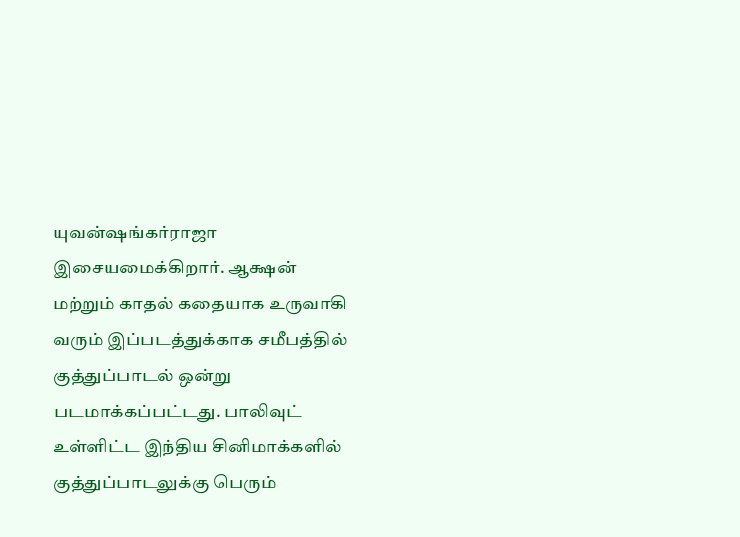யுவன்ஷங்கர்ராஜா இசையமைக்கிறார். ஆக்ஷன் மற்றும் காதல் கதையாக உருவாகி வரும் இப்படத்துக்காக சமீபத்தில் குத்துப்பாடல் ஒன்று படமாக்கப்பட்டது. பாலிவுட் உள்ளிட்ட இந்திய சினிமாக்களில் குத்துப்பாடலுக்கு பெரும்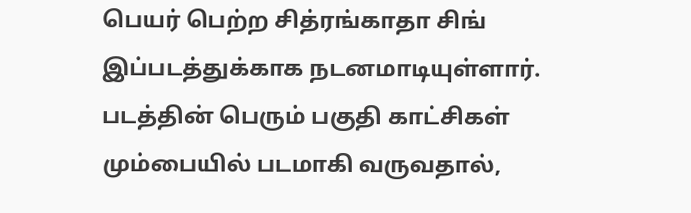பெயர் பெற்ற சித்ரங்காதா சிங் இப்படத்துக்காக நடனமாடியுள்ளார். படத்தின் பெரும் பகுதி காட்சிகள் மும்பையில் படமாகி வருவதால்,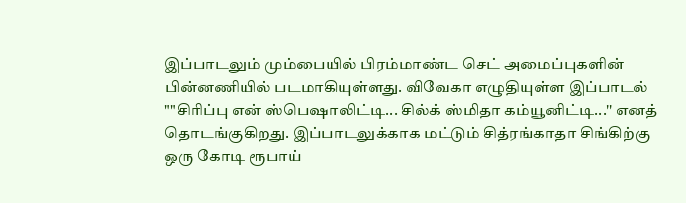இப்பாடலும் மும்பையில் பிரம்மாண்ட செட் அமைப்புகளின் பின்னணியில் படமாகியுள்ளது. விவேகா எழுதியுள்ள இப்பாடல் ""சிரிப்பு என் ஸ்பெஷாலிட்டி... சில்க் ஸ்மிதா கம்யூனிட்டி...'' எனத் தொடங்குகிறது. இப்பாடலுக்காக மட்டும் சித்ரங்காதா சிங்கிற்கு ஒரு கோடி ரூபாய்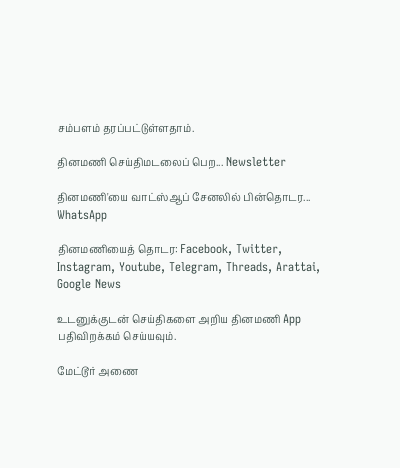சம்பளம் தரப்பட்டுள்ளதாம்.

தினமணி செய்திமடலைப் பெற... Newsletter

தினமணி'யை வாட்ஸ்ஆப் சேனலில் பின்தொடர... WhatsApp

தினமணியைத் தொடர: Facebook, Twitter, Instagram, Youtube, Telegram, Threads, Arattai, Google News

உடனுக்குடன் செய்திகளை அறிய தினமணி App பதிவிறக்கம் செய்யவும்.

மேட்டூர் அணை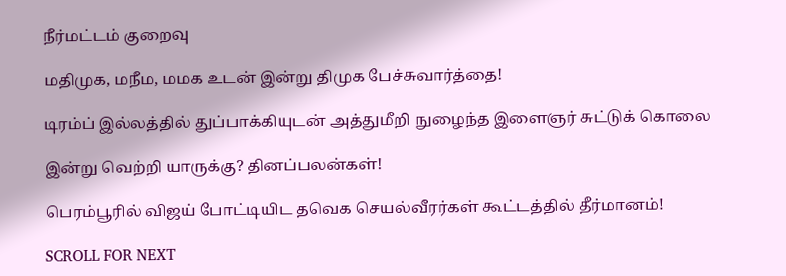நீர்மட்டம் குறைவு

மதிமுக, மநீம, மமக உடன் இன்று திமுக பேச்சுவார்த்தை!

டிரம்ப் இல்லத்தில் துப்பாக்கியுடன் அத்துமீறி நுழைந்த இளைஞர் சுட்டுக் கொலை

இன்று வெற்றி யாருக்கு? தினப்பலன்கள்!

பெரம்பூரில் விஜய் போட்டியிட தவெக செயல்வீரர்கள் கூட்டத்தில் தீர்மானம்!

SCROLL FOR NEXT